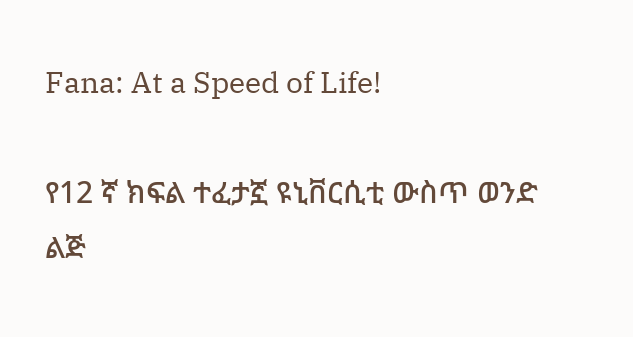Fana: At a Speed of Life!

የ12 ኛ ክፍል ተፈታኟ ዩኒቨርሲቲ ውስጥ ወንድ ልጅ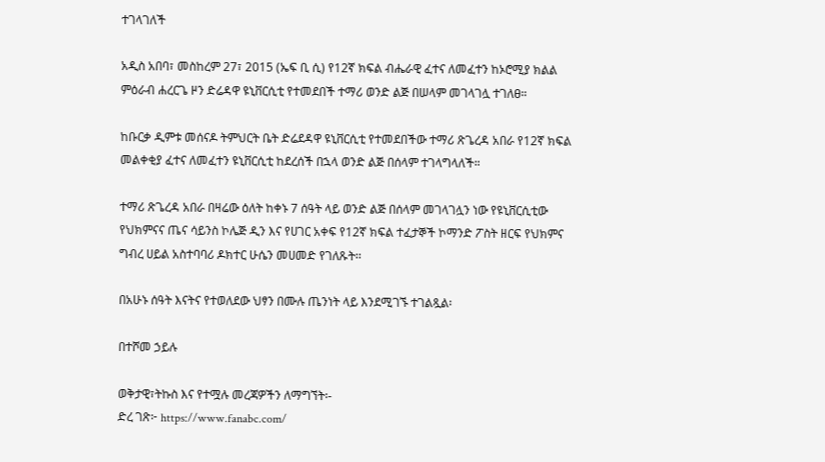ተገላገለች

አዲስ አበባ፣ መስከረም 27፣ 2015 (ኤፍ ቢ ሲ) የ12ኛ ክፍል ብሔራዊ ፈተና ለመፈተን ከኦሮሚያ ክልል ምዕራብ ሐረርጌ ዞን ድሬዳዋ ዩኒቨርሲቲ የተመደበች ተማሪ ወንድ ልጅ በሠላም መገላገሏ ተገለፀ።

ከቡርቃ ዲምቱ መሰናዶ ትምህርት ቤት ድሬደዳዋ ዩኒቨርሲቲ የተመደበችው ተማሪ ጽጌረዳ አበራ የ12ኛ ክፍል መልቀቂያ ፈተና ለመፈተን ዩኒቨርሲቲ ከደረሰች በኋላ ወንድ ልጅ በሰላም ተገላግላለች።

ተማሪ ጽጌረዳ አበራ በዛሬው ዕለት ከቀኑ 7 ሰዓት ላይ ወንድ ልጅ በሰላም መገላገሏን ነው የዩኒቨርሲቲው የህክምናና ጤና ሳይንስ ኮሌጅ ዲን እና የሀገር አቀፍ የ12ኛ ክፍል ተፈታኞች ኮማንድ ፖስት ዘርፍ የህክምና ግብረ ሀይል አስተባባሪ ዶክተር ሁሴን መሀመድ የገለጹት፡፡

በአሁኑ ሰዓት እናትና የተወለደው ህፃን በሙሉ ጤንነት ላይ እንደሚገኙ ተገልጿል፡

በተሾመ ኃይሉ

ወቅታዊ፣ትኩስ እና የተሟሉ መረጃዎችን ለማግኘት፡-
ድረ ገጽ፦ https://www.fanabc.com/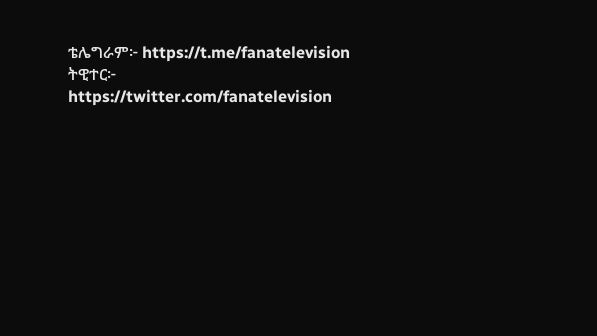ቴሌግራም፦ https://t.me/fanatelevision
ትዊተር፦ https://twitter.com/fanatelevision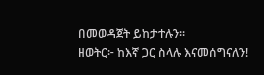በመወዳጀት ይከታተሉን፡፡
ዘወትር፦ ከእኛ ጋር ስላሉ እናመሰግናለን!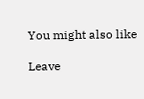You might also like

Leave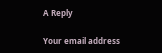A Reply

Your email address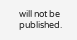will not be published.